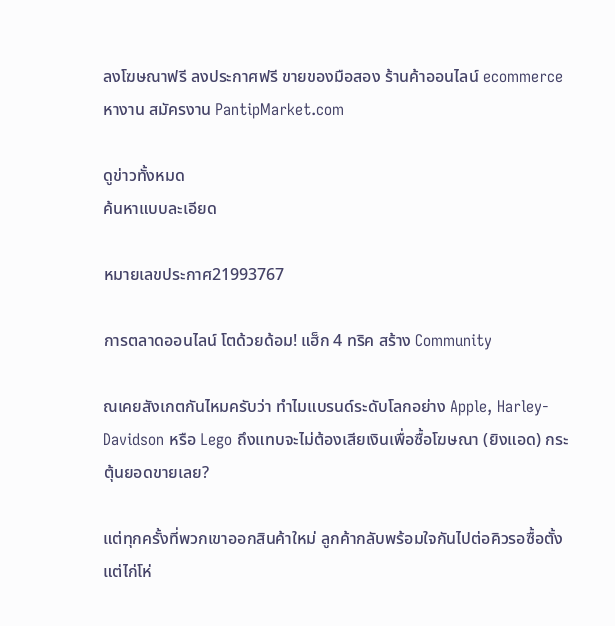ลงโฆษณาฟรี ลงประกาศฟรี ขายของมือสอง ร้านค้าออนไลน์ ecommerce หางาน สมัครงาน PantipMarket.com

ดูข่าวทั้งหมด
ค้นหาแบบละเอียด

หมายเลขประกาศ21993767

การตลาดออนไลน์ โตด้วยด้อม! แฮ็ก 4 ทริค สร้าง Community

ณเคยสังเกตกันไหมครับว่า ทำไมแบรนด์ระดับโลกอย่าง Apple, Harley-Davidson หรือ Lego ถึงแทบจะไม่ต้องเสียเงินเพื่อซื้อโฆษณา (ยิงแอด) กระตุ้นยอดขายเลย?

แต่ทุกครั้งที่พวกเขาออกสินค้าใหม่ ลูกค้ากลับพร้อมใจกันไปต่อคิวรอซื้อตั้งแต่ไก่โห่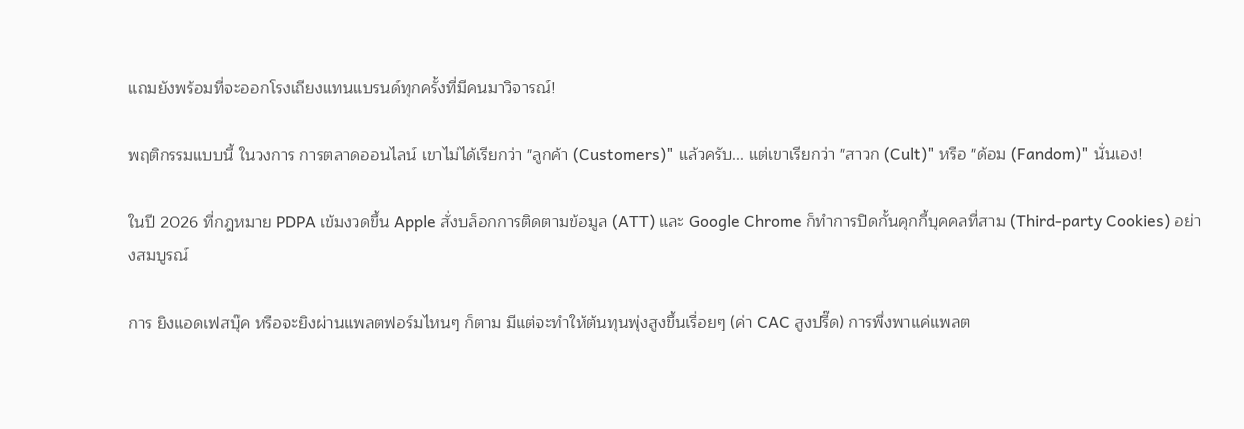แถมยังพร้อมที่จะออกโรงเถียงแทนแบรนด์ทุกครั้งที่มีคนมาวิจารณ์!

พฤติกรรมแบบนี้ ในวงการ การตลาดออนไลน์ เขาไม่ได้เรียกว่า "ลูกค้า (Customers)" แล้วครับ... แต่เขาเรียกว่า "สาวก (Cult)" หรือ "ด้อม (Fandom)" นั่นเอง!

ในปี 2026 ที่กฎหมาย PDPA เข้มงวดขึ้น Apple สั่งบล็อกการติดตามข้อมูล (ATT) และ Google Chrome ก็ทำการปิดกั้นคุกกี้บุคคลที่สาม (Third-party Cookies) อย่างสมบูรณ์

การ ยิงแอดเฟสบุ๊ค หรือจะยิงผ่านแพลตฟอร์มไหนๆ ก็ตาม มีแต่จะทำให้ต้นทุนพุ่งสูงขึ้นเรื่อยๆ (ค่า CAC สูงปรี๊ด) การพึ่งพาแค่แพลต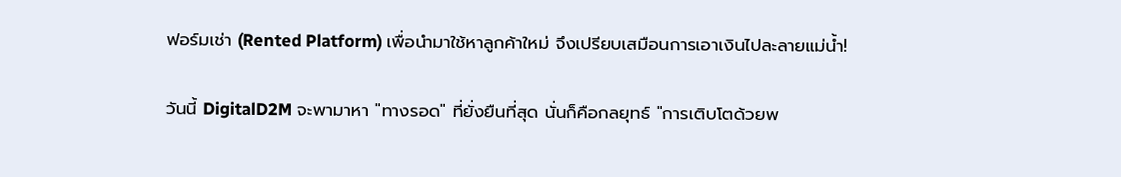ฟอร์มเช่า (Rented Platform) เพื่อนำมาใช้หาลูกค้าใหม่ จึงเปรียบเสมือนการเอาเงินไปละลายแม่น้ำ!

วันนี้ DigitalD2M จะพามาหา "ทางรอด" ที่ยั่งยืนที่สุด นั่นก็คือกลยุทธ์ "การเติบโตด้วยพ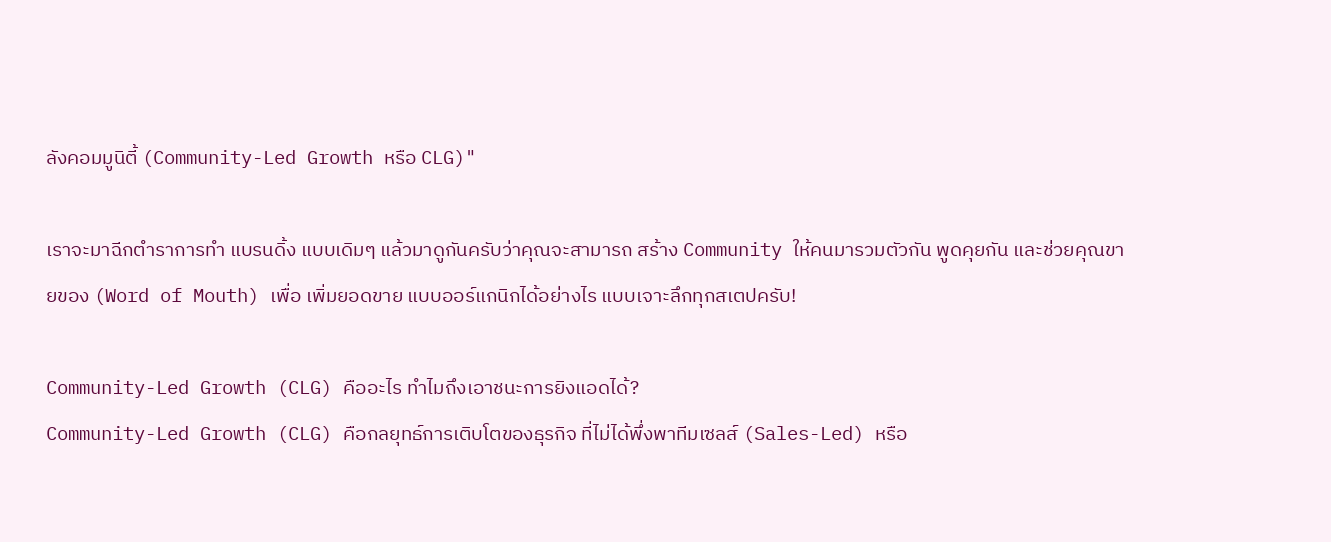ลังคอมมูนิตี้ (Community-Led Growth หรือ CLG)"

เราจะมาฉีกตำราการทำ แบรนดิ้ง แบบเดิมๆ แล้วมาดูกันครับว่าคุณจะสามารถ สร้าง Community ให้คนมารวมตัวกัน พูดคุยกัน และช่วยคุณขายของ (Word of Mouth) เพื่อ เพิ่มยอดขาย แบบออร์แกนิกได้อย่างไร แบบเจาะลึกทุกสเตปครับ!

Community-Led Growth (CLG) คืออะไร ทำไมถึงเอาชนะการยิงแอดได้?
Community-Led Growth (CLG) คือกลยุทธ์การเติบโตของธุรกิจ ที่ไม่ได้พึ่งพาทีมเซลส์ (Sales-Led) หรือ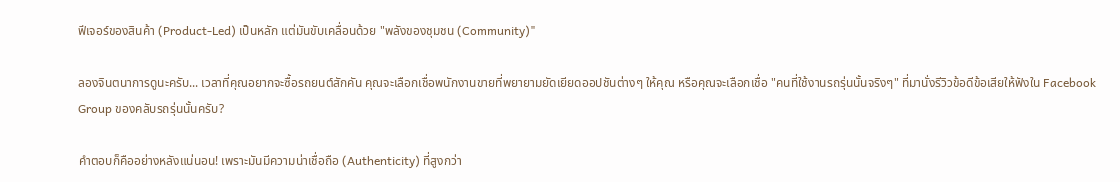ฟีเจอร์ของสินค้า (Product-Led) เป็นหลัก แต่มันขับเคลื่อนด้วย "พลังของชุมชน (Community)"

ลองจินตนาการดูนะครับ... เวลาที่คุณอยากจะซื้อรถยนต์สักคัน คุณจะเลือกเชื่อพนักงานขายที่พยายามยัดเยียดออปชันต่างๆ ให้คุณ หรือคุณจะเลือกเชื่อ "คนที่ใช้งานรถรุ่นนั้นจริงๆ" ที่มานั่งรีวิวข้อดีข้อเสียให้ฟังใน Facebook Group ของคลับรถรุ่นนั้นครับ?

คำตอบก็คืออย่างหลังแน่นอน! เพราะมันมีความน่าเชื่อถือ (Authenticity) ที่สูงกว่า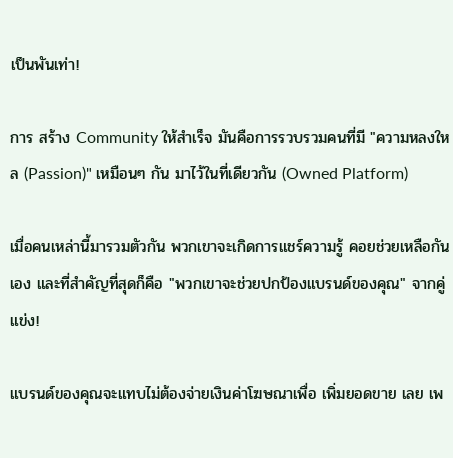เป็นพันเท่า!

การ สร้าง Community ให้สำเร็จ มันคือการรวบรวมคนที่มี "ความหลงใหล (Passion)" เหมือนๆ กัน มาไว้ในที่เดียวกัน (Owned Platform)

เมื่อคนเหล่านี้มารวมตัวกัน พวกเขาจะเกิดการแชร์ความรู้ คอยช่วยเหลือกันเอง และที่สำคัญที่สุดก็คือ "พวกเขาจะช่วยปกป้องแบรนด์ของคุณ" จากคู่แข่ง!

แบรนด์ของคุณจะแทบไม่ต้องจ่ายเงินค่าโฆษณาเพื่อ เพิ่มยอดขาย เลย เพ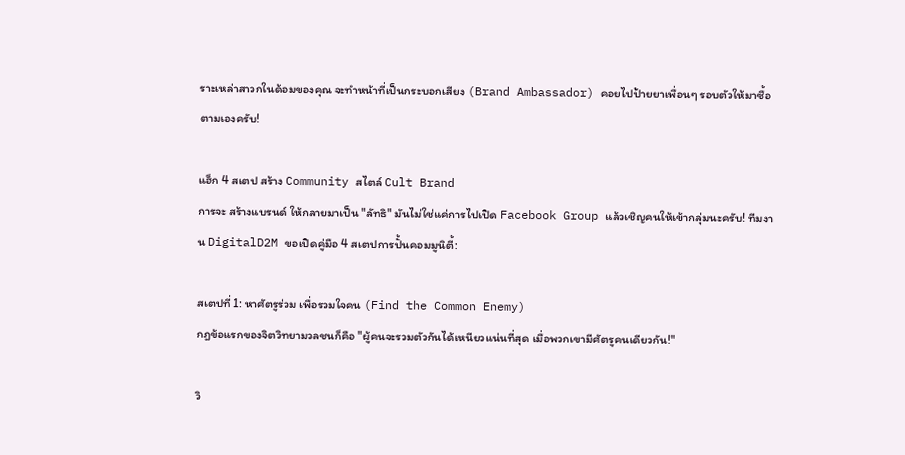ราะเหล่าสาวกในด้อมของคุณ จะทำหน้าที่เป็นกระบอกเสียง (Brand Ambassador) คอยไปป้ายยาเพื่อนๆ รอบตัวให้มาซื้อตามเองครับ!

แฮ็ก 4 สเตป สร้าง Community สไตล์ Cult Brand
การจะ สร้างแบรนด์ ให้กลายมาเป็น "ลัทธิ" มันไม่ใช่แค่การไปเปิด Facebook Group แล้วเชิญคนให้เข้ากลุ่มนะครับ! ทีมงาน DigitalD2M ขอเปิดคู่มือ 4 สเตปการปั้นคอมมูนิตี้:

สเตปที่ 1: หาศัตรูร่วม เพื่อรวมใจคน (Find the Common Enemy)
กฎข้อแรกของจิตวิทยามวลชนก็คือ "ผู้คนจะรวมตัวกันได้เหนียวแน่นที่สุด เมื่อพวกเขามีศัตรูคนเดียวกัน!"

วิ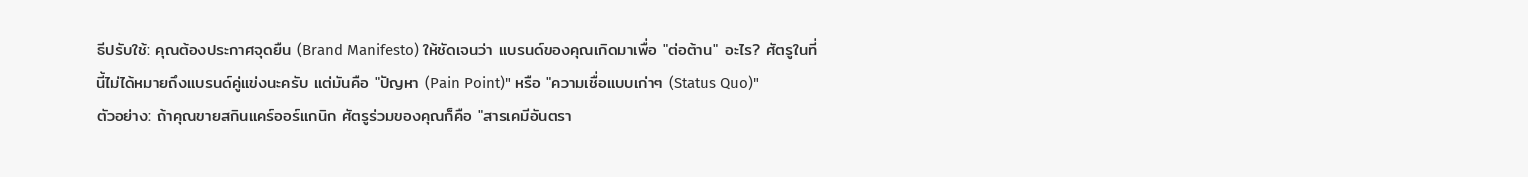ธีปรับใช้: คุณต้องประกาศจุดยืน (Brand Manifesto) ให้ชัดเจนว่า แบรนด์ของคุณเกิดมาเพื่อ "ต่อต้าน" อะไร? ศัตรูในที่นี้ไม่ได้หมายถึงแบรนด์คู่แข่งนะครับ แต่มันคือ "ปัญหา (Pain Point)" หรือ "ความเชื่อแบบเก่าๆ (Status Quo)"
ตัวอย่าง: ถ้าคุณขายสกินแคร์ออร์แกนิก ศัตรูร่วมของคุณก็คือ "สารเคมีอันตรา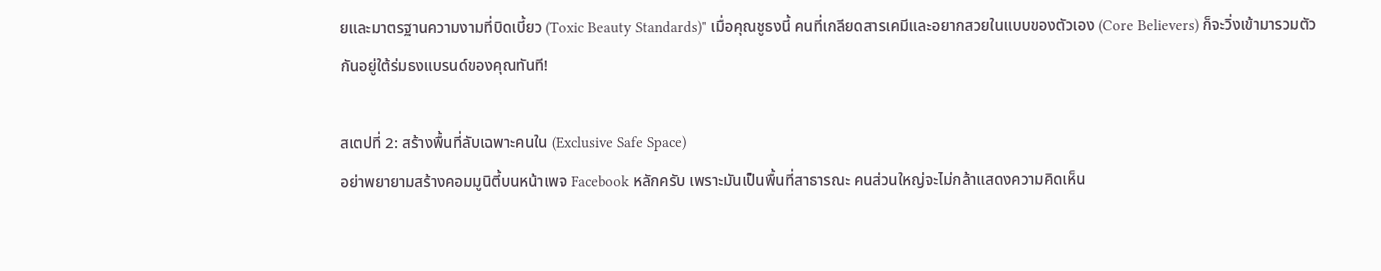ยและมาตรฐานความงามที่บิดเบี้ยว (Toxic Beauty Standards)" เมื่อคุณชูธงนี้ คนที่เกลียดสารเคมีและอยากสวยในแบบของตัวเอง (Core Believers) ก็จะวิ่งเข้ามารวมตัวกันอยู่ใต้ร่มธงแบรนด์ของคุณทันที!

สเตปที่ 2: สร้างพื้นที่ลับเฉพาะคนใน (Exclusive Safe Space)
อย่าพยายามสร้างคอมมูนิตี้บนหน้าเพจ Facebook หลักครับ เพราะมันเป็นพื้นที่สาธารณะ คนส่วนใหญ่จะไม่กล้าแสดงความคิดเห็น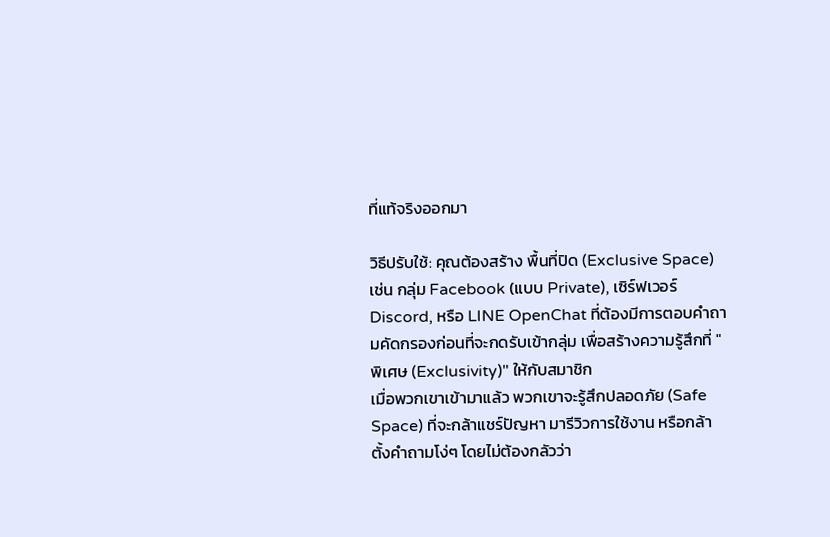ที่แท้จริงออกมา

วิธีปรับใช้: คุณต้องสร้าง พื้นที่ปิด (Exclusive Space) เช่น กลุ่ม Facebook (แบบ Private), เซิร์ฟเวอร์ Discord, หรือ LINE OpenChat ที่ต้องมีการตอบคำถามคัดกรองก่อนที่จะกดรับเข้ากลุ่ม เพื่อสร้างความรู้สึกที่ "พิเศษ (Exclusivity)" ให้กับสมาชิก
เมื่อพวกเขาเข้ามาแล้ว พวกเขาจะรู้สึกปลอดภัย (Safe Space) ที่จะกล้าแชร์ปัญหา มารีวิวการใช้งาน หรือกล้าตั้งคำถามโง่ๆ โดยไม่ต้องกลัวว่า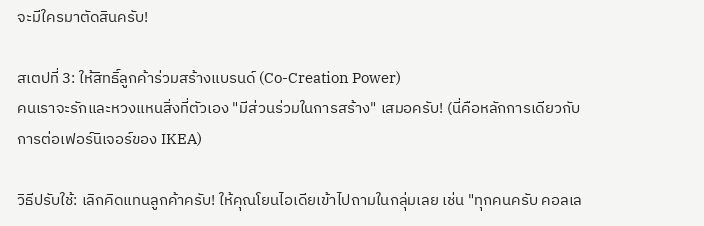จะมีใครมาตัดสินครับ!

สเตปที่ 3: ให้สิทธิ์ลูกค้าร่วมสร้างแบรนด์ (Co-Creation Power)
คนเราจะรักและหวงแหนสิ่งที่ตัวเอง "มีส่วนร่วมในการสร้าง" เสมอครับ! (นี่คือหลักการเดียวกับการต่อเฟอร์นิเจอร์ของ IKEA)

วิธีปรับใช้: เลิกคิดแทนลูกค้าครับ! ให้คุณโยนไอเดียเข้าไปถามในกลุ่มเลย เช่น "ทุกคนครับ คอลเล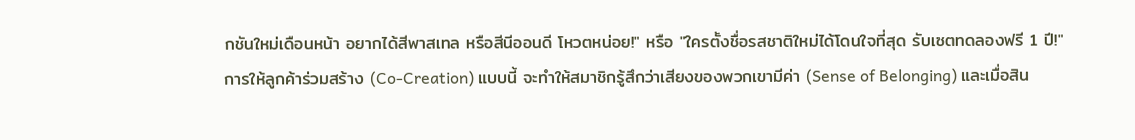กชันใหม่เดือนหน้า อยากได้สีพาสเทล หรือสีนีออนดี โหวตหน่อย!" หรือ "ใครตั้งชื่อรสชาติใหม่ได้โดนใจที่สุด รับเซตทดลองฟรี 1 ปี!"
การให้ลูกค้าร่วมสร้าง (Co-Creation) แบบนี้ จะทำให้สมาชิกรู้สึกว่าเสียงของพวกเขามีค่า (Sense of Belonging) และเมื่อสิน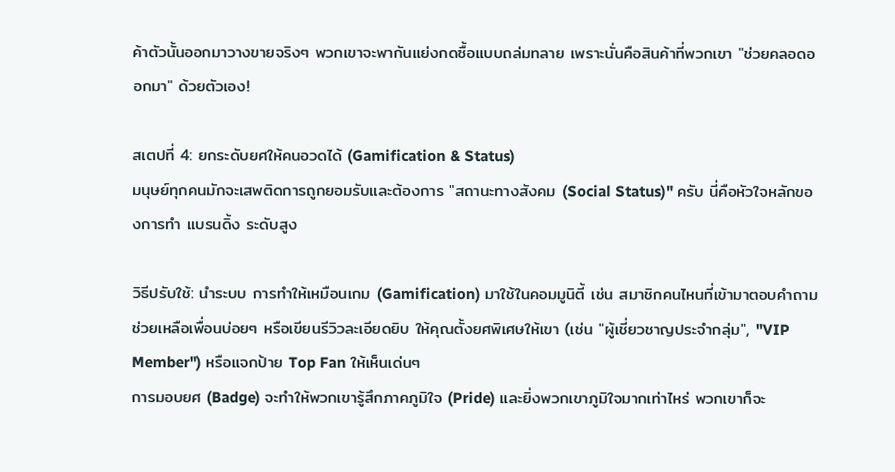ค้าตัวนั้นออกมาวางขายจริงๆ พวกเขาจะพากันแย่งกดซื้อแบบถล่มทลาย เพราะนั่นคือสินค้าที่พวกเขา "ช่วยคลอดออกมา" ด้วยตัวเอง!

สเตปที่ 4: ยกระดับยศให้คนอวดได้ (Gamification & Status)
มนุษย์ทุกคนมักจะเสพติดการถูกยอมรับและต้องการ "สถานะทางสังคม (Social Status)" ครับ นี่คือหัวใจหลักของการทำ แบรนดิ้ง ระดับสูง

วิธีปรับใช้: นำระบบ การทำให้เหมือนเกม (Gamification) มาใช้ในคอมมูนิตี้ เช่น สมาชิกคนไหนที่เข้ามาตอบคำถามช่วยเหลือเพื่อนบ่อยๆ หรือเขียนรีวิวละเอียดยิบ ให้คุณตั้งยศพิเศษให้เขา (เช่น "ผู้เชี่ยวชาญประจำกลุ่ม", "VIP Member") หรือแจกป้าย Top Fan ให้เห็นเด่นๆ
การมอบยศ (Badge) จะทำให้พวกเขารู้สึกภาคภูมิใจ (Pride) และยิ่งพวกเขาภูมิใจมากเท่าไหร่ พวกเขาก็จะ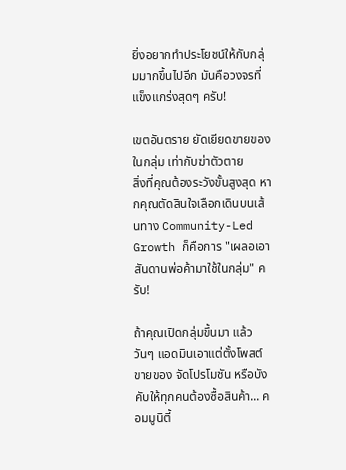ยิ่งอยากทำประโยชน์ให้กับกลุ่มมากขึ้นไปอีก มันคือวงจรที่แข็งแกร่งสุดๆ ครับ!

เขตอันตราย ยัดเยียดขายของในกลุ่ม เท่ากับฆ่าตัวตาย
สิ่งที่คุณต้องระวังขั้นสูงสุด หากคุณตัดสินใจเลือกเดินบนเส้นทาง Community-Led Growth ก็คือการ "เผลอเอาสันดานพ่อค้ามาใช้ในกลุ่ม" ครับ!

ถ้าคุณเปิดกลุ่มขึ้นมา แล้ววันๆ แอดมินเอาแต่ตั้งโพสต์ขายของ จัดโปรโมชัน หรือบังคับให้ทุกคนต้องซื้อสินค้า... คอมมูนิตี้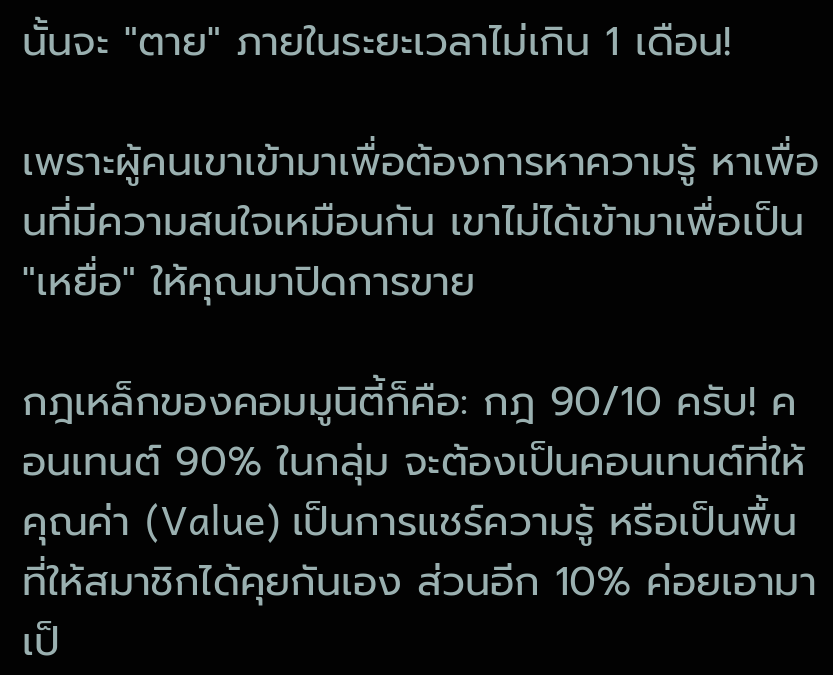นั้นจะ "ตาย" ภายในระยะเวลาไม่เกิน 1 เดือน!

เพราะผู้คนเขาเข้ามาเพื่อต้องการหาความรู้ หาเพื่อนที่มีความสนใจเหมือนกัน เขาไม่ได้เข้ามาเพื่อเป็น "เหยื่อ" ให้คุณมาปิดการขาย

กฎเหล็กของคอมมูนิตี้ก็คือ: กฎ 90/10 ครับ! คอนเทนต์ 90% ในกลุ่ม จะต้องเป็นคอนเทนต์ที่ให้คุณค่า (Value) เป็นการแชร์ความรู้ หรือเป็นพื้นที่ให้สมาชิกได้คุยกันเอง ส่วนอีก 10% ค่อยเอามาเป็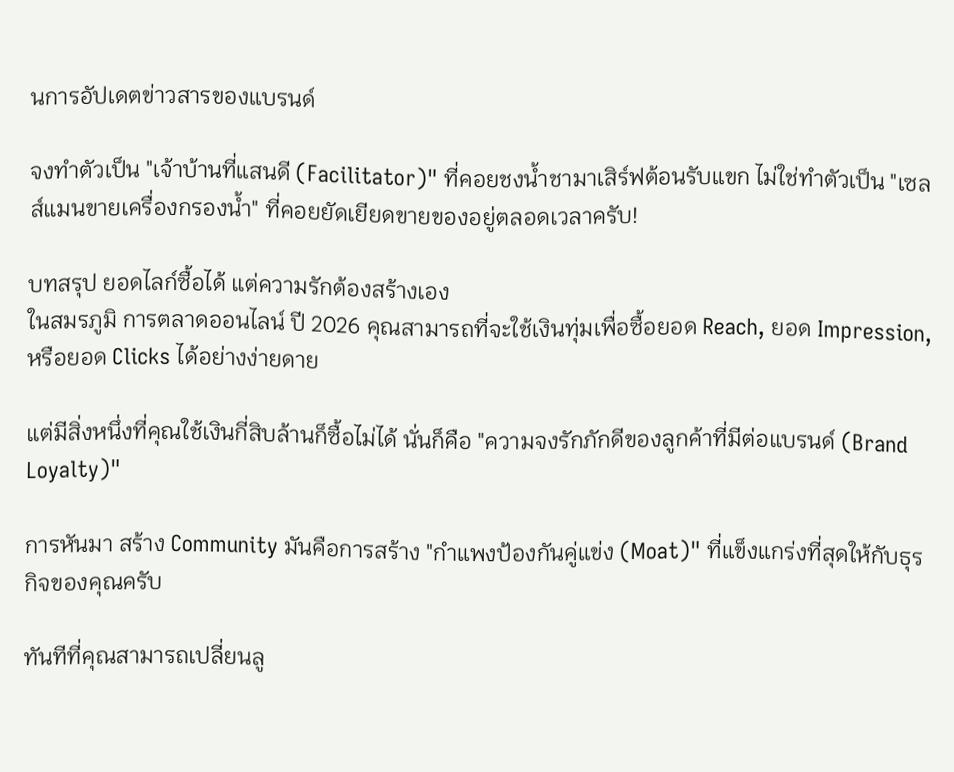นการอัปเดตข่าวสารของแบรนด์

จงทำตัวเป็น "เจ้าบ้านที่แสนดี (Facilitator)" ที่คอยชงน้ำชามาเสิร์ฟต้อนรับแขก ไม่ใช่ทำตัวเป็น "เซลส์แมนขายเครื่องกรองน้ำ" ที่คอยยัดเยียดขายของอยู่ตลอดเวลาครับ!

บทสรุป ยอดไลก์ซื้อได้ แต่ความรักต้องสร้างเอง
ในสมรภูมิ การตลาดออนไลน์ ปี 2026 คุณสามารถที่จะใช้เงินทุ่มเพื่อซื้อยอด Reach, ยอด Impression, หรือยอด Clicks ได้อย่างง่ายดาย

แต่มีสิ่งหนึ่งที่คุณใช้เงินกี่สิบล้านก็ซื้อไม่ได้ นั่นก็คือ "ความจงรักภักดีของลูกค้าที่มีต่อแบรนด์ (Brand Loyalty)"

การหันมา สร้าง Community มันคือการสร้าง "กำแพงป้องกันคู่แข่ง (Moat)" ที่แข็งแกร่งที่สุดให้กับธุรกิจของคุณครับ

ทันทีที่คุณสามารถเปลี่ยนลู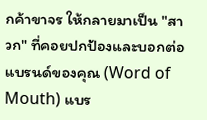กค้าขาจร ให้กลายมาเป็น "สาวก" ที่คอยปกป้องและบอกต่อแบรนด์ของคุณ (Word of Mouth) แบร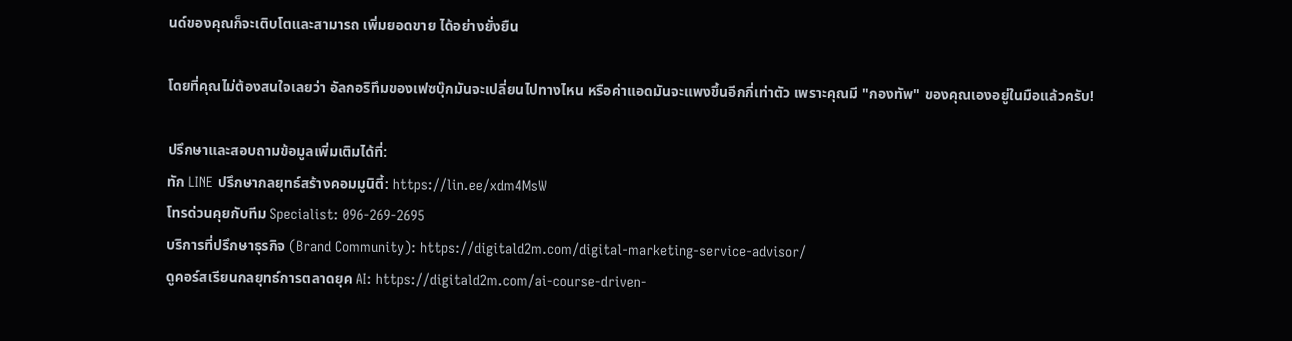นด์ของคุณก็จะเติบโตและสามารถ เพิ่มยอดขาย ได้อย่างยั่งยืน

โดยที่คุณไม่ต้องสนใจเลยว่า อัลกอริทึมของเฟซบุ๊กมันจะเปลี่ยนไปทางไหน หรือค่าแอดมันจะแพงขึ้นอีกกี่เท่าตัว เพราะคุณมี "กองทัพ" ของคุณเองอยู่ในมือแล้วครับ!

ปรึกษาและสอบถามข้อมูลเพิ่มเติมได้ที่:
ทัก LINE ปรึกษากลยุทธ์สร้างคอมมูนิตี้: https://lin.ee/xdm4MsW
โทรด่วนคุยกับทีม Specialist: 096-269-2695
บริการที่ปรึกษาธุรกิจ (Brand Community): https://digitald2m.com/digital-marketing-service-advisor/
ดูคอร์สเรียนกลยุทธ์การตลาดยุค AI: https://digitald2m.com/ai-course-driven-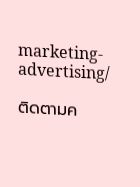marketing-advertising/

ติดตามค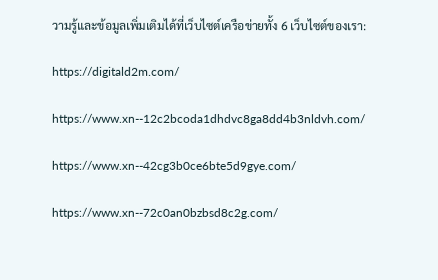วามรู้และข้อมูลเพิ่มเติมได้ที่เว็บไซต์เครือข่ายทั้ง 6 เว็บไซต์ของเรา:

https://digitald2m.com/

https://www.xn--12c2bcoda1dhdvc8ga8dd4b3nldvh.com/

https://www.xn--42cg3b0ce6bte5d9gye.com/

https://www.xn--72c0an0bzbsd8c2g.com/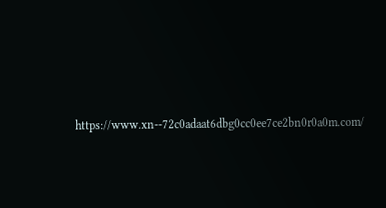https://www.xn--72c0adaat6dbg0cc0ee7ce2bn0r0a0m.com/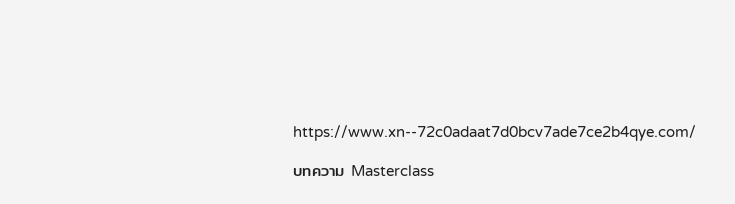https://www.xn--72c0adaat7d0bcv7ade7ce2b4qye.com/

บทความ Masterclass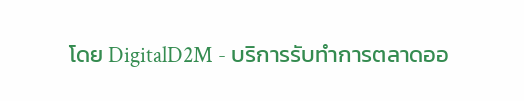โดย DigitalD2M - บริการรับทำการตลาดออ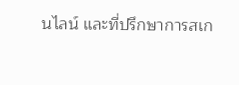นไลน์ และที่ปรึกษาการสเก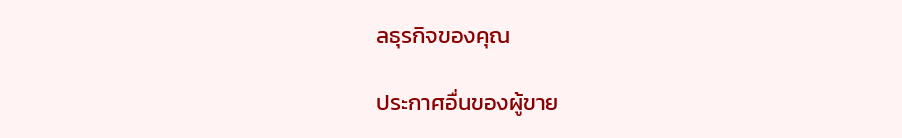ลธุรกิจของคุณ

ประกาศอื่นของผู้ขาย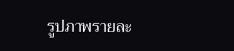รูปภาพรายละ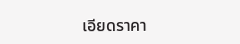เอียดราคา